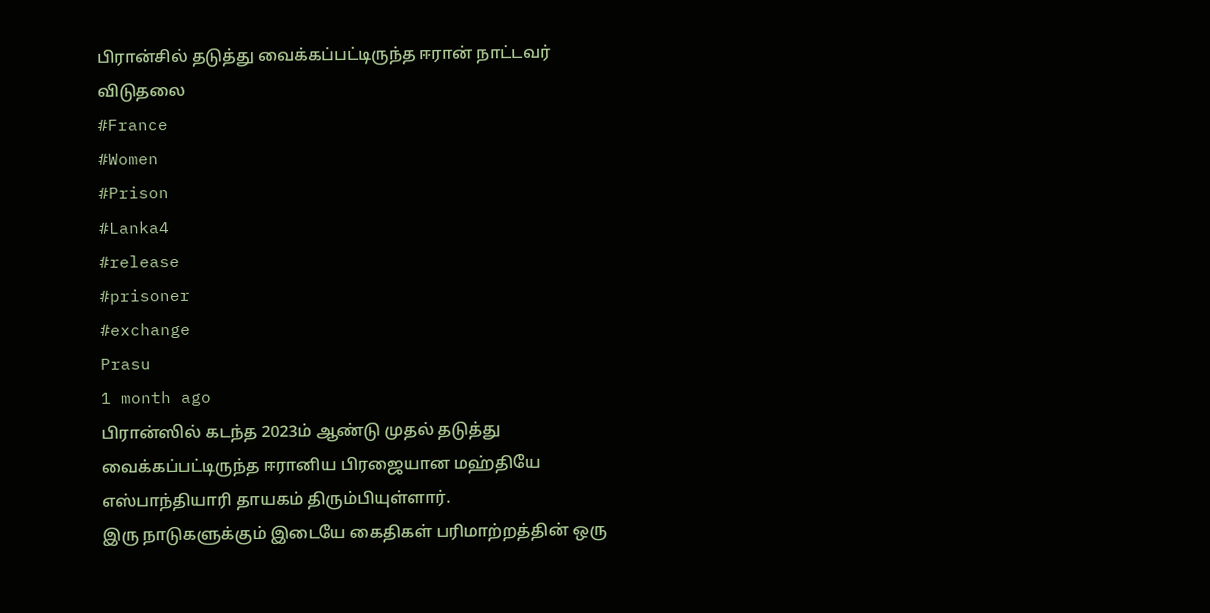பிரான்சில் தடுத்து வைக்கப்பட்டிருந்த ஈரான் நாட்டவர் விடுதலை
#France
#Women
#Prison
#Lanka4
#release
#prisoner
#exchange
Prasu
1 month ago
பிரான்ஸில் கடந்த 2023ம் ஆண்டு முதல் தடுத்து வைக்கப்பட்டிருந்த ஈரானிய பிரஜையான மஹ்தியே எஸ்பாந்தியாரி தாயகம் திரும்பியுள்ளார்.
இரு நாடுகளுக்கும் இடையே கைதிகள் பரிமாற்றத்தின் ஒரு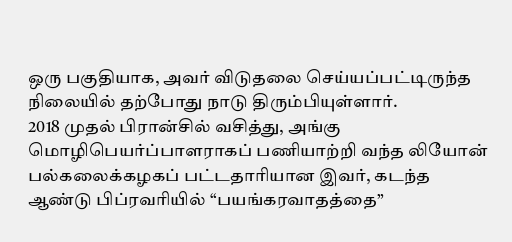ஒரு பகுதியாக, அவர் விடுதலை செய்யப்பட்டிருந்த நிலையில் தற்போது நாடு திரும்பியுள்ளார்.
2018 முதல் பிரான்சில் வசித்து, அங்கு மொழிபெயர்ப்பாளராகப் பணியாற்றி வந்த லியோன் பல்கலைக்கழகப் பட்டதாரியான இவர், கடந்த ஆண்டு பிப்ரவரியில் “பயங்கரவாதத்தை”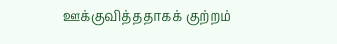ஊக்குவித்ததாகக் குற்றம்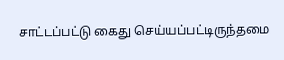சாட்டப்பட்டு கைது செய்யப்பட்டிருந்தமை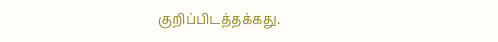குறிப்பிடத்தக்கது.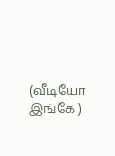(வீடியோ இங்கே )